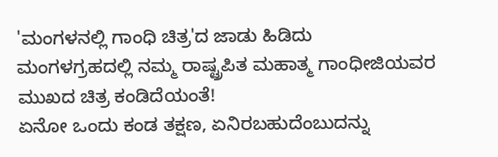'ಮಂಗಳನಲ್ಲಿ ಗಾಂಧಿ ಚಿತ್ರ'ದ ಜಾಡು ಹಿಡಿದು
ಮಂಗಳಗ್ರಹದಲ್ಲಿ ನಮ್ಮ ರಾಷ್ಟ್ರಪಿತ ಮಹಾತ್ಮ ಗಾಂಧೀಜಿಯವರ ಮುಖದ ಚಿತ್ರ ಕಂಡಿದೆಯಂತೆ!
ಏನೋ ಒಂದು ಕಂಡ ತಕ್ಷಣ, ಏನಿರಬಹುದೆಂಬುದನ್ನು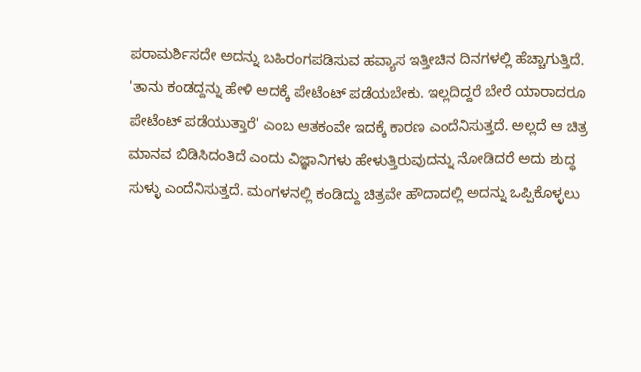ಪರಾಮರ್ಶಿಸದೇ ಅದನ್ನು ಬಹಿರಂಗಪಡಿಸುವ ಹವ್ಯಾಸ ಇತ್ತೀಚಿನ ದಿನಗಳಲ್ಲಿ ಹೆಚ್ಚಾಗುತ್ತಿದೆ. 'ತಾನು ಕಂಡದ್ದನ್ನು ಹೇಳಿ ಅದಕ್ಕೆ ಪೇಟೆಂಟ್ ಪಡೆಯಬೇಕು. ಇಲ್ಲದಿದ್ದರೆ ಬೇರೆ ಯಾರಾದರೂ ಪೇಟೆಂಟ್ ಪಡೆಯುತ್ತಾರೆ' ಎಂಬ ಆತಕಂವೇ ಇದಕ್ಕೆ ಕಾರಣ ಎಂದೆನಿಸುತ್ತದೆ. ಅಲ್ಲದೆ ಆ ಚಿತ್ರ ಮಾನವ ಬಿಡಿಸಿದಂತಿದೆ ಎಂದು ವಿಜ್ಞಾನಿಗಳು ಹೇಳುತ್ತಿರುವುದನ್ನು ನೋಡಿದರೆ ಅದು ಶುದ್ಧ ಸುಳ್ಳು ಎಂದೆನಿಸುತ್ತದೆ. ಮಂಗಳನಲ್ಲಿ ಕಂಡಿದ್ದು ಚಿತ್ರವೇ ಹೌದಾದಲ್ಲಿ ಅದನ್ನು ಒಪ್ಪಿಕೊಳ್ಳಲು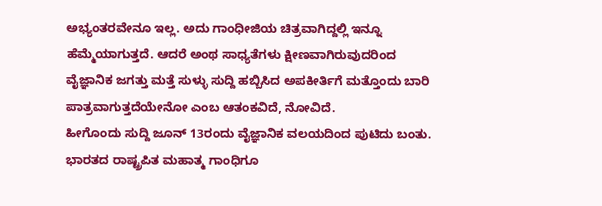ಅಭ್ಯಂತರವೇನೂ ಇಲ್ಲ. ಅದು ಗಾಂಧೀಜಿಯ ಚಿತ್ರವಾಗಿದ್ದಲ್ಲಿ ಇನ್ನೂ ಹೆಮ್ಮೆಯಾಗುತ್ತದೆ. ಆದರೆ ಅಂಥ ಸಾಧ್ಯತೆಗಳು ಕ್ಷೀಣವಾಗಿರುವುದರಿಂದ ವೈಜ್ಞಾನಿಕ ಜಗತ್ತು ಮತ್ತೆ ಸುಳ್ಳು ಸುದ್ದಿ ಹಬ್ಬಿಸಿದ ಅಪಕೀರ್ತಿಗೆ ಮತ್ತೊಂದು ಬಾರಿ ಪಾತ್ರವಾಗುತ್ತದೆಯೇನೋ ಎಂಬ ಆತಂಕವಿದೆ, ನೋವಿದೆ.
ಹೀಗೊಂದು ಸುದ್ದಿ ಜೂನ್ 13ರಂದು ವೈಜ್ಞಾನಿಕ ವಲಯದಿಂದ ಪುಟಿದು ಬಂತು. ಭಾರತದ ರಾಷ್ಟ್ರಪಿತ ಮಹಾತ್ಮ ಗಾಂಧಿಗೂ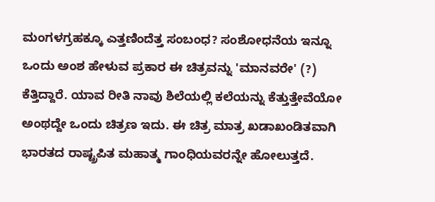ಮಂಗಳಗ್ರಹಕ್ಕೂ ಎತ್ತಣಿಂದೆತ್ತ ಸಂಬಂಧ? ಸಂಶೋಧನೆಯ ಇನ್ನೂ ಒಂದು ಅಂಶ ಹೇಳುವ ಪ್ರಕಾರ ಈ ಚಿತ್ರವನ್ನು 'ಮಾನವರೇ' (?) ಕೆತ್ತಿದ್ದಾರೆ. ಯಾವ ರೀತಿ ನಾವು ಶಿಲೆಯಲ್ಲಿ ಕಲೆಯನ್ನು ಕೆತ್ತುತ್ತೇವೆಯೋ ಅಂಥದ್ದೇ ಒಂದು ಚಿತ್ರಣ ಇದು. ಈ ಚಿತ್ರ ಮಾತ್ರ ಖಡಾಖಂಡಿತವಾಗಿ ಭಾರತದ ರಾಷ್ಟ್ರಪಿತ ಮಹಾತ್ಮ ಗಾಂಧಿಯವರನ್ನೇ ಹೋಲುತ್ತದೆ.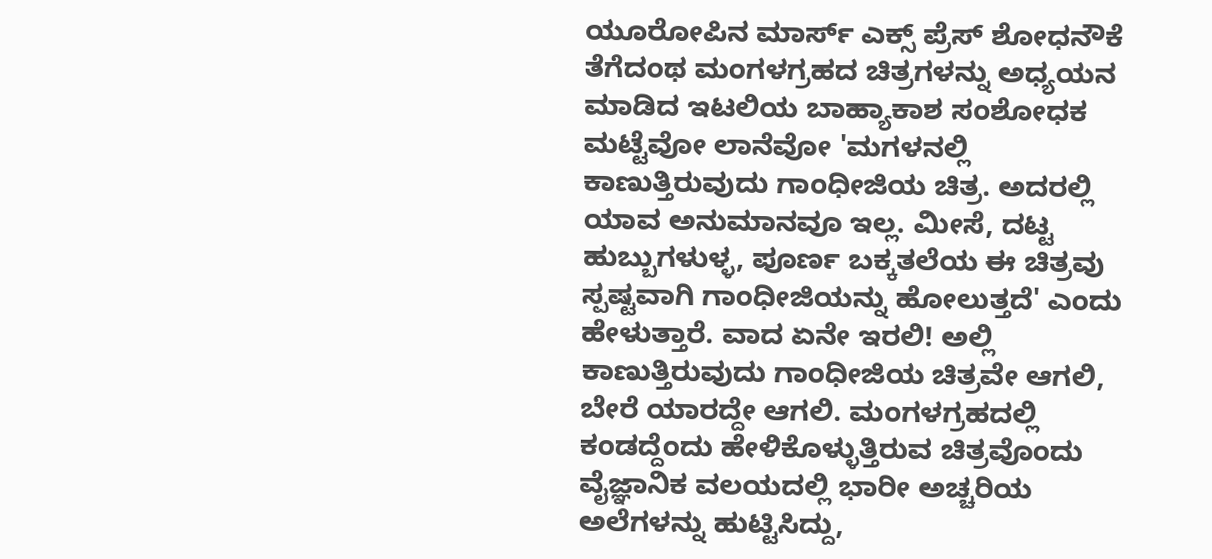ಯೂರೋಪಿನ ಮಾರ್ಸ್ ಎಕ್ಸ್ ಪ್ರೆಸ್ ಶೋಧನೌಕೆ ತೆಗೆದಂಥ ಮಂಗಳಗ್ರಹದ ಚಿತ್ರಗಳನ್ನು ಅಧ್ಯಯನ ಮಾಡಿದ ಇಟಲಿಯ ಬಾಹ್ಯಾಕಾಶ ಸಂಶೋಧಕ ಮಟ್ಟೆವೋ ಲಾನೆವೋ 'ಮಗಳನಲ್ಲಿ ಕಾಣುತ್ತಿರುವುದು ಗಾಂಧೀಜಿಯ ಚಿತ್ರ. ಅದರಲ್ಲಿ ಯಾವ ಅನುಮಾನವೂ ಇಲ್ಲ. ಮೀಸೆ, ದಟ್ಟ ಹುಬ್ಬುಗಳುಳ್ಳ, ಪೂರ್ಣ ಬಕ್ಕತಲೆಯ ಈ ಚಿತ್ರವು ಸ್ಪಷ್ಟವಾಗಿ ಗಾಂಧೀಜಿಯನ್ನು ಹೋಲುತ್ತದೆ' ಎಂದು ಹೇಳುತ್ತಾರೆ. ವಾದ ಏನೇ ಇರಲಿ! ಅಲ್ಲಿ ಕಾಣುತ್ತಿರುವುದು ಗಾಂಧೀಜಿಯ ಚಿತ್ರವೇ ಆಗಲಿ, ಬೇರೆ ಯಾರದ್ದೇ ಆಗಲಿ. ಮಂಗಳಗ್ರಹದಲ್ಲಿ ಕಂಡದ್ದೆಂದು ಹೇಳಿಕೊಳ್ಳುತ್ತಿರುವ ಚಿತ್ರವೊಂದು ವೈಜ್ಞಾನಿಕ ವಲಯದಲ್ಲಿ ಭಾರೀ ಅಚ್ಚರಿಯ ಅಲೆಗಳನ್ನು ಹುಟ್ಟಿಸಿದ್ದು,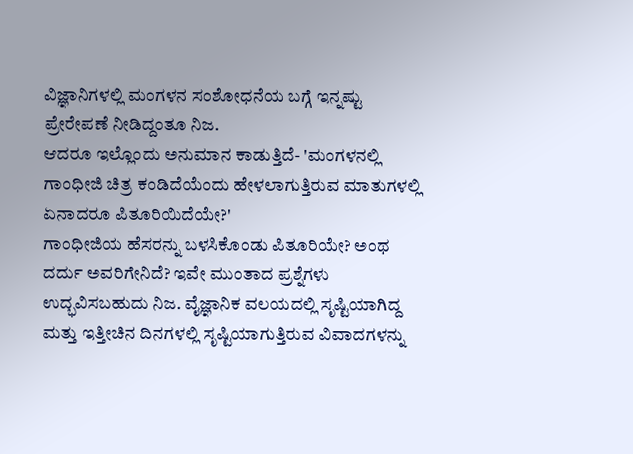ವಿಜ್ಞಾನಿಗಳಲ್ಲಿ ಮಂಗಳನ ಸಂಶೋಧನೆಯ ಬಗ್ಗೆ ಇನ್ನಷ್ಟು ಪ್ರೇರೇಪಣೆ ನೀಡಿದ್ದಂತೂ ನಿಜ.
ಆದರೂ ಇಲ್ಲೊಂದು ಅನುಮಾನ ಕಾಡುತ್ತಿದೆ- 'ಮಂಗಳನಲ್ಲಿ ಗಾಂಧೀಜಿ ಚಿತ್ರ ಕಂಡಿದೆಯೆಂದು ಹೇಳಲಾಗುತ್ತಿರುವ ಮಾತುಗಳಲ್ಲಿ ಏನಾದರೂ ಪಿತೂರಿಯಿದೆಯೇ?'
ಗಾಂಧೀಜಿಯ ಹೆಸರನ್ನು ಬಳಸಿಕೊಂಡು ಪಿತೂರಿಯೇ? ಅಂಥ ದರ್ದು ಅವರಿಗೇನಿದೆ? ಇವೇ ಮುಂತಾದ ಪ್ರಶ್ನೆಗಳು ಉದ್ಭವಿಸಬಹುದು ನಿಜ. ವೈಜ್ಞಾನಿಕ ವಲಯದಲ್ಲಿ ಸೃಷ್ಟಿಯಾಗಿದ್ದ ಮತ್ತು ಇತ್ತೀಚಿನ ದಿನಗಳಲ್ಲಿ ಸೃಷ್ಟಿಯಾಗುತ್ತಿರುವ ವಿವಾದಗಳನ್ನು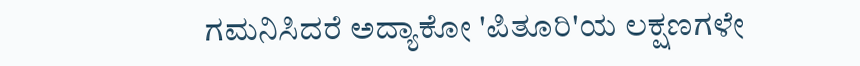ಗಮನಿಸಿದರೆ ಅದ್ಯಾಕೋ 'ಪಿತೂರಿ'ಯ ಲಕ್ಷಣಗಳೇ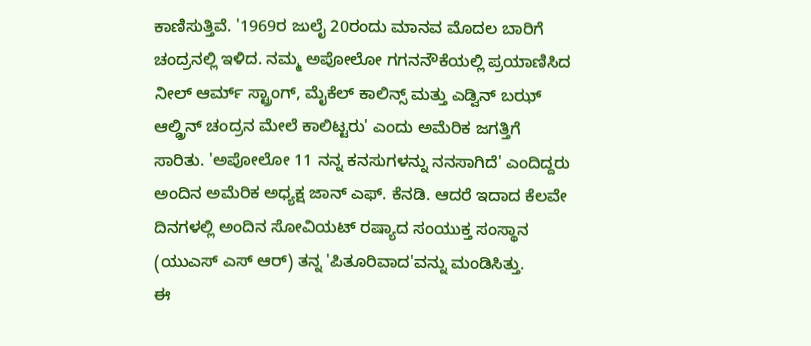ಕಾಣಿಸುತ್ತಿವೆ. '1969ರ ಜುಲೈ 20ರಂದು ಮಾನವ ಮೊದಲ ಬಾರಿಗೆ ಚಂದ್ರನಲ್ಲಿ ಇಳಿದ. ನಮ್ಮ ಅಪೋಲೋ ಗಗನನೌಕೆಯಲ್ಲಿ ಪ್ರಯಾಣಿಸಿದ ನೀಲ್ ಆರ್ಮ್ ಸ್ಟ್ರಾಂಗ್, ಮೈಕೆಲ್ ಕಾಲಿನ್ಸ್ ಮತ್ತು ಎಡ್ವಿನ್ ಬಝ್ ಆಲ್ಡ್ರಿನ್ ಚಂದ್ರನ ಮೇಲೆ ಕಾಲಿಟ್ಟರು' ಎಂದು ಅಮೆರಿಕ ಜಗತ್ತಿಗೆ ಸಾರಿತು. 'ಅಪೋಲೋ 11 ನನ್ನ ಕನಸುಗಳನ್ನು ನನಸಾಗಿದೆ' ಎಂದಿದ್ದರು ಅಂದಿನ ಅಮೆರಿಕ ಅಧ್ಯಕ್ಷ ಜಾನ್ ಎಫ್. ಕೆನಡಿ. ಆದರೆ ಇದಾದ ಕೆಲವೇ ದಿನಗಳಲ್ಲಿ ಅಂದಿನ ಸೋವಿಯಟ್ ರಷ್ಯಾದ ಸಂಯುಕ್ತ ಸಂಸ್ಥಾನ (ಯುಎಸ್ ಎಸ್ ಆರ್) ತನ್ನ 'ಪಿತೂರಿವಾದ'ವನ್ನು ಮಂಡಿಸಿತ್ತು.
ಈ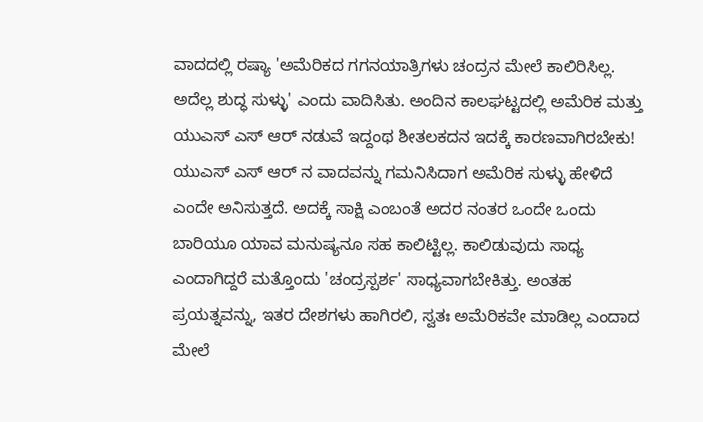ವಾದದಲ್ಲಿ ರಷ್ಯಾ 'ಅಮೆರಿಕದ ಗಗನಯಾತ್ರಿಗಳು ಚಂದ್ರನ ಮೇಲೆ ಕಾಲಿರಿಸಿಲ್ಲ. ಅದೆಲ್ಲ ಶುದ್ಧ ಸುಳ್ಳು' ಎಂದು ವಾದಿಸಿತು. ಅಂದಿನ ಕಾಲಘಟ್ಟದಲ್ಲಿ ಅಮೆರಿಕ ಮತ್ತು ಯುಎಸ್ ಎಸ್ ಆರ್ ನಡುವೆ ಇದ್ದಂಥ ಶೀತಲಕದನ ಇದಕ್ಕೆ ಕಾರಣವಾಗಿರಬೇಕು! ಯುಎಸ್ ಎಸ್ ಆರ್ ನ ವಾದವನ್ನು ಗಮನಿಸಿದಾಗ ಅಮೆರಿಕ ಸುಳ್ಳು ಹೇಳಿದೆ ಎಂದೇ ಅನಿಸುತ್ತದೆ. ಅದಕ್ಕೆ ಸಾಕ್ಷಿ ಎಂಬಂತೆ ಅದರ ನಂತರ ಒಂದೇ ಒಂದು ಬಾರಿಯೂ ಯಾವ ಮನುಷ್ಯನೂ ಸಹ ಕಾಲಿಟ್ಟಿಲ್ಲ. ಕಾಲಿಡುವುದು ಸಾಧ್ಯ ಎಂದಾಗಿದ್ದರೆ ಮತ್ತೊಂದು 'ಚಂದ್ರಸ್ಪರ್ಶ' ಸಾಧ್ಯವಾಗಬೇಕಿತ್ತು. ಅಂತಹ ಪ್ರಯತ್ನವನ್ನು, ಇತರ ದೇಶಗಳು ಹಾಗಿರಲಿ, ಸ್ವತಃ ಅಮೆರಿಕವೇ ಮಾಡಿಲ್ಲ ಎಂದಾದ ಮೇಲೆ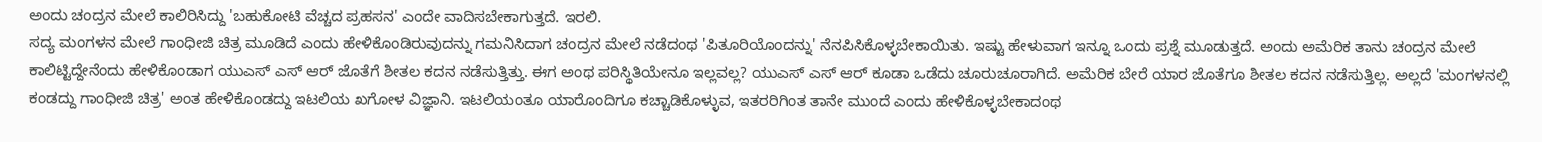ಅಂದು ಚಂದ್ರನ ಮೇಲೆ ಕಾಲಿರಿಸಿದ್ದು 'ಬಹುಕೋಟಿ ವೆಚ್ಚದ ಪ್ರಹಸನ' ಎಂದೇ ವಾದಿಸಬೇಕಾಗುತ್ತದೆ. ಇರಲಿ.
ಸದ್ಯ ಮಂಗಳನ ಮೇಲೆ ಗಾಂಧೀಜಿ ಚಿತ್ರ ಮೂಡಿದೆ ಎಂದು ಹೇಳಿಕೊಂಡಿರುವುದನ್ನು ಗಮನಿಸಿದಾಗ ಚಂದ್ರನ ಮೇಲೆ ನಡೆದಂಥ 'ಪಿತೂರಿಯೊಂದನ್ನು' ನೆನಪಿಸಿಕೊಳ್ಳಬೇಕಾಯಿತು. ಇಷ್ಟು ಹೇಳುವಾಗ ಇನ್ನೂ ಒಂದು ಪ್ರಶ್ನೆ ಮೂಡುತ್ತದೆ. ಅಂದು ಅಮೆರಿಕ ತಾನು ಚಂದ್ರನ ಮೇಲೆ ಕಾಲಿಟ್ಟಿದ್ದೇನೆಂದು ಹೇಳಿಕೊಂಡಾಗ ಯುಎಸ್ ಎಸ್ ಆರ್ ಜೊತೆಗೆ ಶೀತಲ ಕದನ ನಡೆಸುತ್ತಿತ್ತು. ಈಗ ಅಂಥ ಪರಿಸ್ಥಿತಿಯೇನೂ ಇಲ್ಲವಲ್ಲ? ಯುಎಸ್ ಎಸ್ ಆರ್ ಕೂಡಾ ಒಡೆದು ಚೂರುಚೂರಾಗಿದೆ. ಅಮೆರಿಕ ಬೇರೆ ಯಾರ ಜೊತೆಗೂ ಶೀತಲ ಕದನ ನಡೆಸುತ್ತಿಲ್ಲ. ಅಲ್ಲದೆ 'ಮಂಗಳನಲ್ಲಿ ಕಂಡದ್ದು ಗಾಂಧೀಜಿ ಚಿತ್ರ' ಅಂತ ಹೇಳಿಕೊಂಡದ್ದು ಇಟಲಿಯ ಖಗೋಳ ವಿಜ್ಞಾನಿ. ಇಟಲಿಯಂತೂ ಯಾರೊಂದಿಗೂ ಕಚ್ಚಾಡಿಕೊಳ್ಳುವ, ಇತರರಿಗಿಂತ ತಾನೇ ಮುಂದೆ ಎಂದು ಹೇಳಿಕೊಳ್ಳಬೇಕಾದಂಥ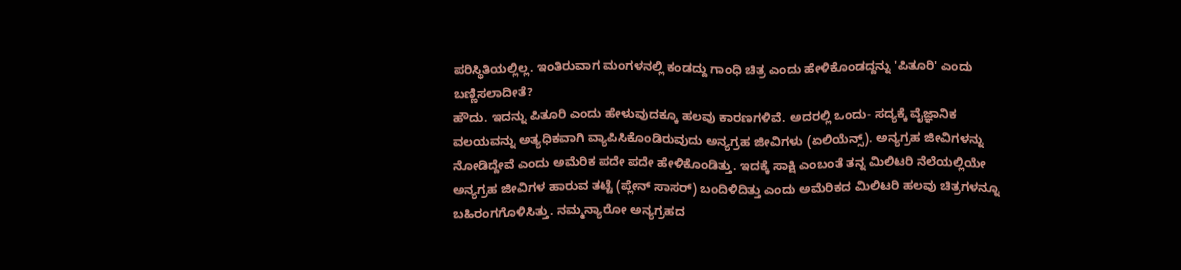ಪರಿಸ್ಥಿತಿಯಲ್ಲಿಲ್ಲ. ಇಂತಿರುವಾಗ ಮಂಗಳನಲ್ಲಿ ಕಂಡದ್ದು ಗಾಂಧಿ ಚಿತ್ರ ಎಂದು ಹೇಳಿಕೊಂಡದ್ದನ್ನು 'ಪಿತೂರಿ' ಎಂದು ಬಣ್ಣಿಸಲಾದೀತೆ?
ಹೌದು. ಇದನ್ನು ಪಿತೂರಿ ಎಂದು ಹೇಳುವುದಕ್ಕೂ ಹಲವು ಕಾರಣಗಳಿವೆ. ಅದರಲ್ಲಿ ಒಂದು- ಸದ್ಯಕ್ಕೆ ವೈಜ್ಞಾನಿಕ ವಲಯವನ್ನು ಅತ್ಯಧಿಕವಾಗಿ ವ್ಯಾಪಿಸಿಕೊಂಡಿರುವುದು ಅನ್ಯಗ್ರಹ ಜೀವಿಗಳು (ಏಲಿಯೆನ್ಸ್). ಅನ್ಯಗ್ರಹ ಜೀವಿಗಳನ್ನು ನೋಡಿದ್ದೇವೆ ಎಂದು ಅಮೆರಿಕ ಪದೇ ಪದೇ ಹೇಳಿಕೊಂಡಿತ್ತು. ಇದಕ್ಕೆ ಸಾಕ್ಷಿ ಎಂಬಂತೆ ತನ್ನ ಮಿಲಿಟರಿ ನೆಲೆಯಲ್ಲಿಯೇ ಅನ್ಯಗ್ರಹ ಜೀವಿಗಳ ಹಾರುವ ತಟ್ಟೆ (ಪ್ಲೇನ್ ಸಾಸರ್) ಬಂದಿಳಿದಿತ್ತು ಎಂದು ಅಮೆರಿಕದ ಮಿಲಿಟರಿ ಹಲವು ಚಿತ್ರಗಳನ್ನೂ ಬಹಿರಂಗಗೊಳಿಸಿತ್ತು. ನಮ್ಮನ್ಯಾರೋ ಅನ್ಯಗ್ರಹದ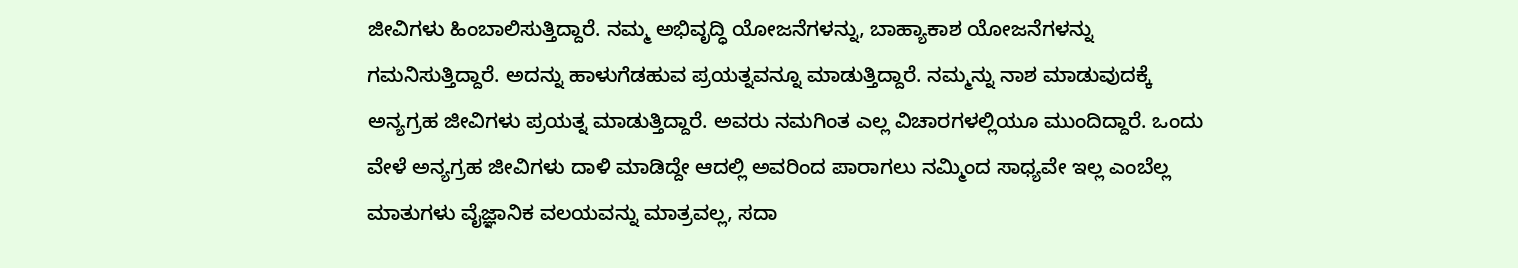ಜೀವಿಗಳು ಹಿಂಬಾಲಿಸುತ್ತಿದ್ದಾರೆ. ನಮ್ಮ ಅಭಿವೃದ್ಧಿ ಯೋಜನೆಗಳನ್ನು, ಬಾಹ್ಯಾಕಾಶ ಯೋಜನೆಗಳನ್ನು ಗಮನಿಸುತ್ತಿದ್ದಾರೆ. ಅದನ್ನು ಹಾಳುಗೆಡಹುವ ಪ್ರಯತ್ನವನ್ನೂ ಮಾಡುತ್ತಿದ್ದಾರೆ. ನಮ್ಮನ್ನು ನಾಶ ಮಾಡುವುದಕ್ಕೆ ಅನ್ಯಗ್ರಹ ಜೀವಿಗಳು ಪ್ರಯತ್ನ ಮಾಡುತ್ತಿದ್ದಾರೆ. ಅವರು ನಮಗಿಂತ ಎಲ್ಲ ವಿಚಾರಗಳಲ್ಲಿಯೂ ಮುಂದಿದ್ದಾರೆ. ಒಂದು ವೇಳೆ ಅನ್ಯಗ್ರಹ ಜೀವಿಗಳು ದಾಳಿ ಮಾಡಿದ್ದೇ ಆದಲ್ಲಿ ಅವರಿಂದ ಪಾರಾಗಲು ನಮ್ಮಿಂದ ಸಾಧ್ಯವೇ ಇಲ್ಲ ಎಂಬೆಲ್ಲ ಮಾತುಗಳು ವೈಜ್ಞಾನಿಕ ವಲಯವನ್ನು ಮಾತ್ರವಲ್ಲ, ಸದಾ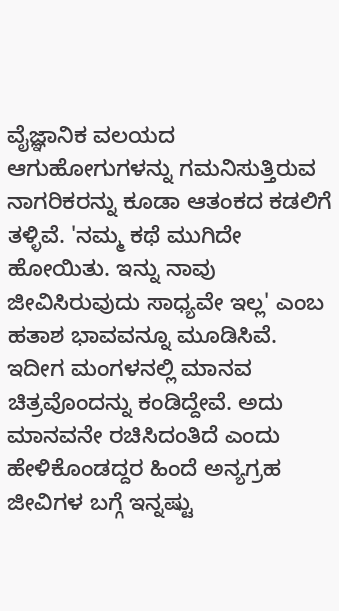ವೈಜ್ಞಾನಿಕ ವಲಯದ ಆಗುಹೋಗುಗಳನ್ನು ಗಮನಿಸುತ್ತಿರುವ ನಾಗರಿಕರನ್ನು ಕೂಡಾ ಆತಂಕದ ಕಡಲಿಗೆ ತಳ್ಳಿವೆ. 'ನಮ್ಮ ಕಥೆ ಮುಗಿದೇ ಹೋಯಿತು. ಇನ್ನು ನಾವು ಜೀವಿಸಿರುವುದು ಸಾಧ್ಯವೇ ಇಲ್ಲ' ಎಂಬ ಹತಾಶ ಭಾವವನ್ನೂ ಮೂಡಿಸಿವೆ. ಇದೀಗ ಮಂಗಳನಲ್ಲಿ ಮಾನವ ಚಿತ್ರವೊಂದನ್ನು ಕಂಡಿದ್ದೇವೆ. ಅದು ಮಾನವನೇ ರಚಿಸಿದಂತಿದೆ ಎಂದು ಹೇಳಿಕೊಂಡದ್ದರ ಹಿಂದೆ ಅನ್ಯಗ್ರಹ ಜೀವಿಗಳ ಬಗ್ಗೆ ಇನ್ನಷ್ಟು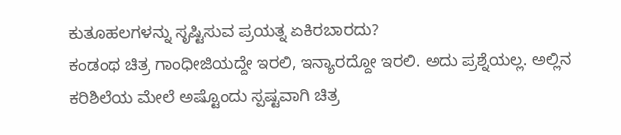ಕುತೂಹಲಗಳನ್ನು ಸೃಷ್ಟಿಸುವ ಪ್ರಯತ್ನ ಏಕಿರಬಾರದು?
ಕಂಡಂಥ ಚಿತ್ರ ಗಾಂಧೀಜಿಯದ್ದೇ ಇರಲಿ, ಇನ್ಯಾರದ್ದೋ ಇರಲಿ. ಅದು ಪ್ರಶ್ನೆಯಲ್ಲ. ಅಲ್ಲಿನ ಕರಿಶಿಲೆಯ ಮೇಲೆ ಅಷ್ಟೊಂದು ಸ್ಪಷ್ಟವಾಗಿ ಚಿತ್ರ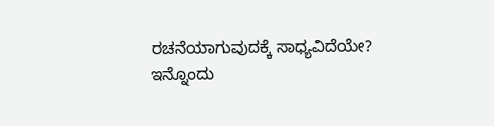ರಚನೆಯಾಗುವುದಕ್ಕೆ ಸಾಧ್ಯವಿದೆಯೇ?
ಇನ್ನೊಂದು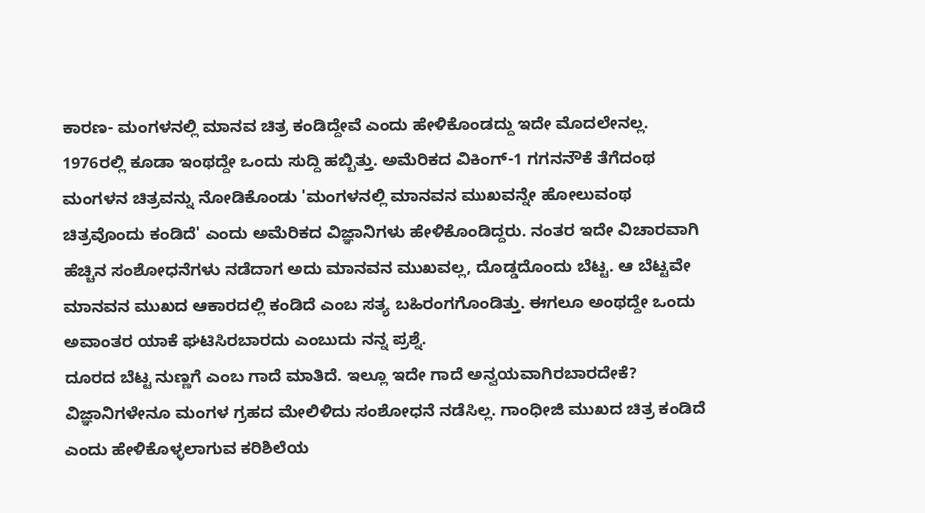ಕಾರಣ- ಮಂಗಳನಲ್ಲಿ ಮಾನವ ಚಿತ್ರ ಕಂಡಿದ್ದೇವೆ ಎಂದು ಹೇಳಿಕೊಂಡದ್ದು ಇದೇ ಮೊದಲೇನಲ್ಲ. 1976ರಲ್ಲಿ ಕೂಡಾ ಇಂಥದ್ದೇ ಒಂದು ಸುದ್ದಿ ಹಬ್ಬಿತ್ತು. ಅಮೆರಿಕದ ವಿಕಿಂಗ್-1 ಗಗನನೌಕೆ ತೆಗೆದಂಥ ಮಂಗಳನ ಚಿತ್ರವನ್ನು ನೋಡಿಕೊಂಡು 'ಮಂಗಳನಲ್ಲಿ ಮಾನವನ ಮುಖವನ್ನೇ ಹೋಲುವಂಥ ಚಿತ್ರವೊಂದು ಕಂಡಿದೆ' ಎಂದು ಅಮೆರಿಕದ ವಿಜ್ಞಾನಿಗಳು ಹೇಳಿಕೊಂಡಿದ್ದರು. ನಂತರ ಇದೇ ವಿಚಾರವಾಗಿ ಹೆಚ್ಚಿನ ಸಂಶೋಧನೆಗಳು ನಡೆದಾಗ ಅದು ಮಾನವನ ಮುಖವಲ್ಲ, ದೊಡ್ಡದೊಂದು ಬೆಟ್ಟ. ಆ ಬೆಟ್ಟವೇ ಮಾನವನ ಮುಖದ ಆಕಾರದಲ್ಲಿ ಕಂಡಿದೆ ಎಂಬ ಸತ್ಯ ಬಹಿರಂಗಗೊಂಡಿತ್ತು. ಈಗಲೂ ಅಂಥದ್ದೇ ಒಂದು ಅವಾಂತರ ಯಾಕೆ ಘಟಿಸಿರಬಾರದು ಎಂಬುದು ನನ್ನ ಪ್ರಶ್ನೆ.
ದೂರದ ಬೆಟ್ಟ ನುಣ್ಣಗೆ ಎಂಬ ಗಾದೆ ಮಾತಿದೆ. ಇಲ್ಲೂ ಇದೇ ಗಾದೆ ಅನ್ವಯವಾಗಿರಬಾರದೇಕೆ? ವಿಜ್ಞಾನಿಗಳೇನೂ ಮಂಗಳ ಗ್ರಹದ ಮೇಲಿಳಿದು ಸಂಶೋಧನೆ ನಡೆಸಿಲ್ಲ. ಗಾಂಧೀಜಿ ಮುಖದ ಚಿತ್ರ ಕಂಡಿದೆ ಎಂದು ಹೇಳಿಕೊಳ್ಳಲಾಗುವ ಕರಿಶಿಲೆಯ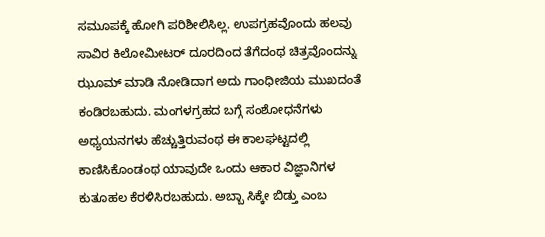ಸಮೂಪಕ್ಕೆ ಹೋಗಿ ಪರಿಶೀಲಿಸಿಲ್ಲ. ಉಪಗ್ರಹವೊಂದು ಹಲವು ಸಾವಿರ ಕಿಲೋಮೀಟರ್ ದೂರದಿಂದ ತೆಗೆದಂಥ ಚಿತ್ರವೊಂದನ್ನು ಝೂಮ್ ಮಾಡಿ ನೋಡಿದಾಗ ಅದು ಗಾಂಧೀಜಿಯ ಮುಖದಂತೆ ಕಂಡಿರಬಹುದು. ಮಂಗಳಗ್ರಹದ ಬಗ್ಗೆ ಸಂಶೋಧನೆಗಳು ಅಧ್ಯಯನಗಳು ಹೆಚ್ಚುತ್ತಿರುವಂಥ ಈ ಕಾಲಘಟ್ಟದಲ್ಲಿ ಕಾಣಿಸಿಕೊಂಡಂಥ ಯಾವುದೇ ಒಂದು ಆಕಾರ ವಿಜ್ಞಾನಿಗಳ ಕುತೂಹಲ ಕೆರಳಿಸಿರಬಹುದು. ಅಬ್ಬಾ ಸಿಕ್ಕೇ ಬಿಡ್ತು ಎಂಬ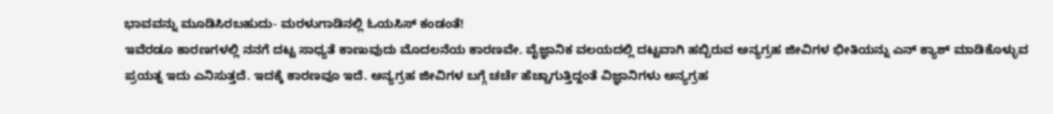ಭಾವವನ್ನು ಮೂಡಿಸಿರಬಹುದು- ಮರಳುಗಾಡಿನಲ್ಲಿ ಓಯಸಿಸ್ ಕಂಡಂತೆ!
ಇವೆರಡೂ ಕಾರಣಗಳಲ್ಲಿ ನನಗೆ ದಟ್ಟ ಸಾಧ್ಯತೆ ಕಾಣುವುದು ಮೊದಲನೆಯ ಕಾರಣವೇ. ವೈಜ್ಞಾನಿಕ ವಲಯದಲ್ಲಿ ದಟ್ಟವಾಗಿ ಹಬ್ಬಿರುವ ಅನ್ಯಗ್ರಹ ಜೀವಿಗಳ ಭೀತಿಯನ್ನು ಎನ್ ಕ್ಯಾಶ್ ಮಾಡಿಕೊಳ್ಳುವ ಪ್ರಯತ್ನ ಇದು ಎನಿಸುತ್ತದೆ. ಇದಕ್ಕೆ ಕಾರಣವೂ ಇದೆ. ಅನ್ಯಗ್ರಹ ಜೀವಿಗಳ ಬಗ್ಗೆ ಚರ್ಚೆ ಹೆಚ್ಚಾಗುತ್ತಿದ್ದಂತೆ ವಿಜ್ಞಾನಿಗಳು ಅನ್ಯಗ್ರಹ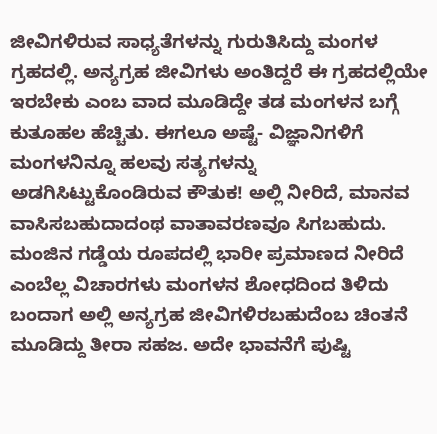ಜೀವಿಗಳಿರುವ ಸಾಧ್ಯತೆಗಳನ್ನು ಗುರುತಿಸಿದ್ದು ಮಂಗಳ ಗ್ರಹದಲ್ಲಿ. ಅನ್ಯಗ್ರಹ ಜೀವಿಗಳು ಅಂತಿದ್ದರೆ ಈ ಗ್ರಹದಲ್ಲಿಯೇ ಇರಬೇಕು ಎಂಬ ವಾದ ಮೂಡಿದ್ದೇ ತಡ ಮಂಗಳನ ಬಗ್ಗೆ ಕುತೂಹಲ ಹೆಚ್ಚಿತು. ಈಗಲೂ ಅಷ್ಟೆ- ವಿಜ್ಞಾನಿಗಳಿಗೆ ಮಂಗಳನಿನ್ನೂ ಹಲವು ಸತ್ಯಗಳನ್ನು ಅಡಗಿಸಿಟ್ಟುಕೊಂಡಿರುವ ಕೌತುಕ! ಅಲ್ಲಿ ನೀರಿದೆ, ಮಾನವ ವಾಸಿಸಬಹುದಾದಂಥ ವಾತಾವರಣವೂ ಸಿಗಬಹುದು. ಮಂಜಿನ ಗಡ್ಡೆಯ ರೂಪದಲ್ಲಿ ಭಾರೀ ಪ್ರಮಾಣದ ನೀರಿದೆ ಎಂಬೆಲ್ಲ ವಿಚಾರಗಳು ಮಂಗಳನ ಶೋಧದಿಂದ ತಿಳಿದು ಬಂದಾಗ ಅಲ್ಲಿ ಅನ್ಯಗ್ರಹ ಜೀವಿಗಳಿರಬಹುದೆಂಬ ಚಿಂತನೆ ಮೂಡಿದ್ದು ತೀರಾ ಸಹಜ. ಅದೇ ಭಾವನೆಗೆ ಪುಷ್ಟಿ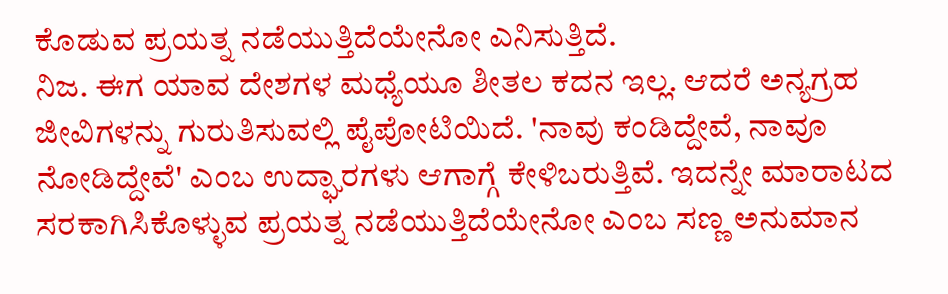ಕೊಡುವ ಪ್ರಯತ್ನ ನಡೆಯುತ್ತಿದೆಯೇನೋ ಎನಿಸುತ್ತಿದೆ.
ನಿಜ. ಈಗ ಯಾವ ದೇಶಗಳ ಮಧ್ಯೆಯೂ ಶೀತಲ ಕದನ ಇಲ್ಲ. ಆದರೆ ಅನ್ಯಗ್ರಹ ಜೀವಿಗಳನ್ನು ಗುರುತಿಸುವಲ್ಲಿ ಪೈಪೋಟಿಯಿದೆ. 'ನಾವು ಕಂಡಿದ್ದೇವೆ, ನಾವೂ ನೋಡಿದ್ದೇವೆ' ಎಂಬ ಉದ್ಘಾರಗಳು ಆಗಾಗ್ಗೆ ಕೇಳಿಬರುತ್ತಿವೆ. ಇದನ್ನೇ ಮಾರಾಟದ ಸರಕಾಗಿಸಿಕೊಳ್ಳುವ ಪ್ರಯತ್ನ ನಡೆಯುತ್ತಿದೆಯೇನೋ ಎಂಬ ಸಣ್ಣ ಅನುಮಾನ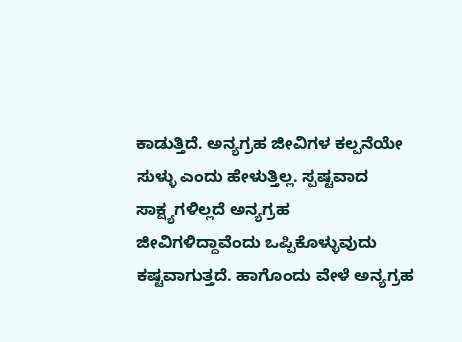ಕಾಡುತ್ತಿದೆ. ಅನ್ಯಗ್ರಹ ಜೀವಿಗಳ ಕಲ್ಪನೆಯೇ ಸುಳ್ಳು ಎಂದು ಹೇಳುತ್ತಿಲ್ಲ. ಸ್ಪಷ್ಟವಾದ ಸಾಕ್ಷ್ಯಗಳಿಲ್ಲದೆ ಅನ್ಯಗ್ರಹ ಜೀವಿಗಳಿದ್ದಾವೆಂದು ಒಪ್ಪಿಕೊಳ್ಳುವುದು ಕಷ್ಟವಾಗುತ್ತದೆ. ಹಾಗೊಂದು ವೇಳೆ ಅನ್ಯಗ್ರಹ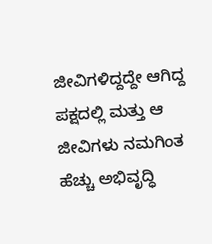ಜೀವಿಗಳಿದ್ದದ್ದೇ ಆಗಿದ್ದ ಪಕ್ಷದಲ್ಲಿ ಮತ್ತು ಆ ಜೀವಿಗಳು ನಮಗಿಂತ ಹೆಚ್ಚು ಅಭಿವೃದ್ಧಿ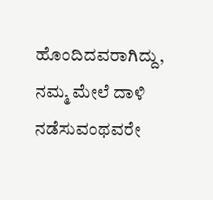ಹೊಂದಿದವರಾಗಿದ್ದು, ನಮ್ಮ ಮೇಲೆ ದಾಳಿ ನಡೆಸುವಂಥವರೇ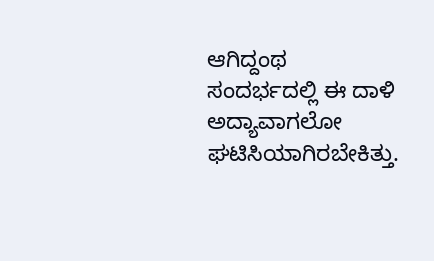ಆಗಿದ್ದಂಥ ಸಂದರ್ಭದಲ್ಲಿ ಈ ದಾಳಿ ಅದ್ಯಾವಾಗಲೋ ಘಟಿಸಿಯಾಗಿರಬೇಕಿತ್ತು.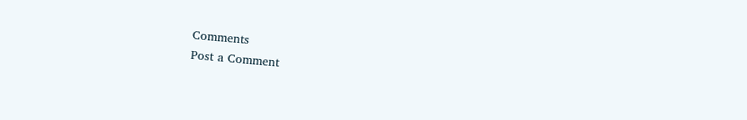Comments
Post a Comment